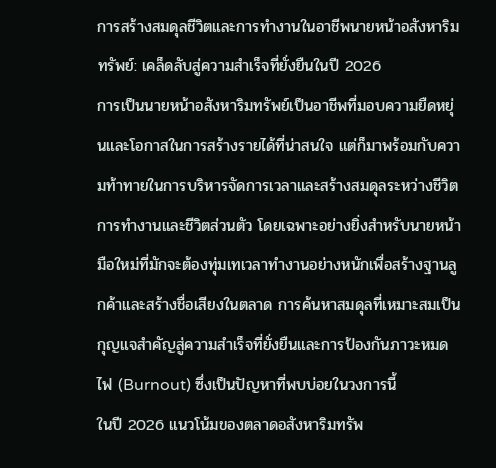การสร้างสมดุลชีวิตและการทำงานในอาชีพนายหน้าอสังหาริมทรัพย์: เคล็ดลับสู่ความสำเร็จที่ยั่งยืนในปี 2026
การเป็นนายหน้าอสังหาริมทรัพย์เป็นอาชีพที่มอบความยืดหยุ่นและโอกาสในการสร้างรายได้ที่น่าสนใจ แต่ก็มาพร้อมกับความท้าทายในการบริหารจัดการเวลาและสร้างสมดุลระหว่างชีวิตการทำงานและชีวิตส่วนตัว โดยเฉพาะอย่างยิ่งสำหรับนายหน้ามือใหม่ที่มักจะต้องทุ่มเทเวลาทำงานอย่างหนักเพื่อสร้างฐานลูกค้าและสร้างชื่อเสียงในตลาด การค้นหาสมดุลที่เหมาะสมเป็นกุญแจสำคัญสู่ความสำเร็จที่ยั่งยืนและการป้องกันภาวะหมดไฟ (Burnout) ซึ่งเป็นปัญหาที่พบบ่อยในวงการนี้
ในปี 2026 แนวโน้มของตลาดอสังหาริมทรัพ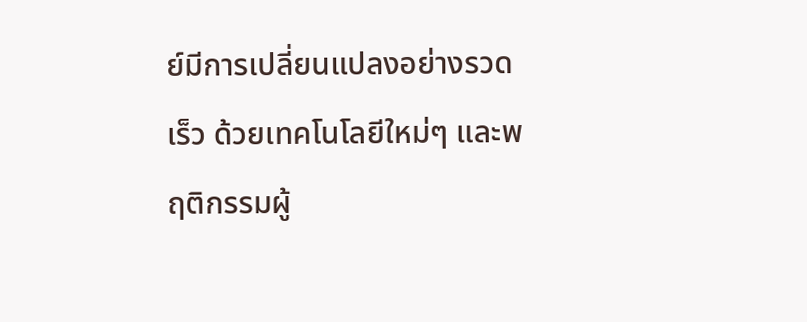ย์มีการเปลี่ยนแปลงอย่างรวดเร็ว ด้วยเทคโนโลยีใหม่ๆ และพฤติกรรมผู้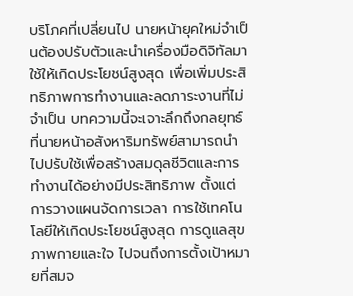บริโภคที่เปลี่ยนไป นายหน้ายุคใหม่จำเป็นต้องปรับตัวและนำเครื่องมือดิจิทัลมาใช้ให้เกิดประโยชน์สูงสุด เพื่อเพิ่มประสิทธิภาพการทำงานและลดภาระงานที่ไม่จำเป็น บทความนี้จะเจาะลึกถึงกลยุทธ์ที่นายหน้าอสังหาริมทรัพย์สามารถนำไปปรับใช้เพื่อสร้างสมดุลชีวิตและการทำงานได้อย่างมีประสิทธิภาพ ตั้งแต่การวางแผนจัดการเวลา การใช้เทคโนโลยีให้เกิดประโยชน์สูงสุด การดูแลสุขภาพกายและใจ ไปจนถึงการตั้งเป้าหมายที่สมจ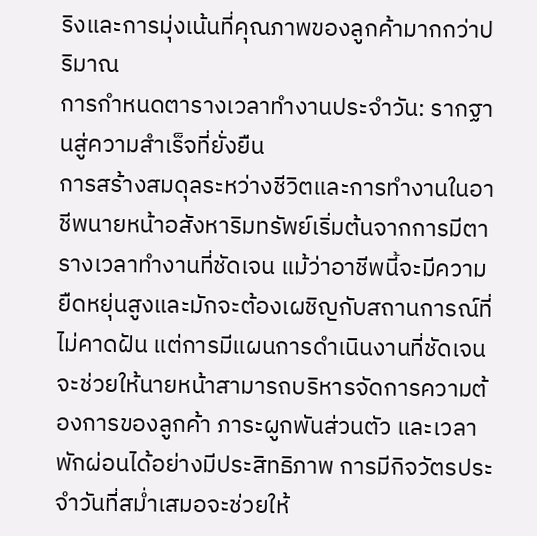ริงและการมุ่งเน้นที่คุณภาพของลูกค้ามากกว่าปริมาณ
การกำหนดตารางเวลาทำงานประจำวัน: รากฐานสู่ความสำเร็จที่ยั่งยืน
การสร้างสมดุลระหว่างชีวิตและการทำงานในอาชีพนายหน้าอสังหาริมทรัพย์เริ่มต้นจากการมีตารางเวลาทำงานที่ชัดเจน แม้ว่าอาชีพนี้จะมีความยืดหยุ่นสูงและมักจะต้องเผชิญกับสถานการณ์ที่ไม่คาดฝัน แต่การมีแผนการดำเนินงานที่ชัดเจนจะช่วยให้นายหน้าสามารถบริหารจัดการความต้องการของลูกค้า ภาระผูกพันส่วนตัว และเวลาพักผ่อนได้อย่างมีประสิทธิภาพ การมีกิจวัตรประจำวันที่สม่ำเสมอจะช่วยให้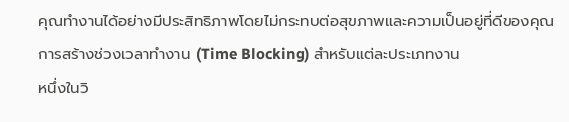คุณทำงานได้อย่างมีประสิทธิภาพโดยไม่กระทบต่อสุขภาพและความเป็นอยู่ที่ดีของคุณ
การสร้างช่วงเวลาทำงาน (Time Blocking) สำหรับแต่ละประเภทงาน
หนึ่งในวิ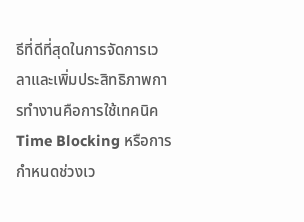ธีที่ดีที่สุดในการจัดการเวลาและเพิ่มประสิทธิภาพการทำงานคือการใช้เทคนิค Time Blocking หรือการกำหนดช่วงเว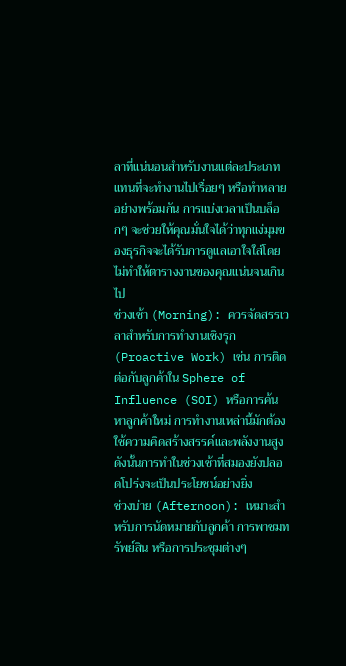ลาที่แน่นอนสำหรับงานแต่ละประเภท แทนที่จะทำงานไปเรื่อยๆ หรือทำหลายอย่างพร้อมกัน การแบ่งเวลาเป็นบล็อกๆ จะช่วยให้คุณมั่นใจได้ว่าทุกแง่มุมของธุรกิจจะได้รับการดูแลเอาใจใส่โดยไม่ทำให้ตารางงานของคุณแน่นจนเกินไป
ช่วงเช้า (Morning): ควรจัดสรรเวลาสำหรับการทำงานเชิงรุก (Proactive Work) เช่น การติดต่อกับลูกค้าใน Sphere of Influence (SOI) หรือการค้นหาลูกค้าใหม่ การทำงานเหล่านี้มักต้องใช้ความคิดสร้างสรรค์และพลังงานสูง ดังนั้นการทำในช่วงเช้าที่สมองยังปลอดโปร่งจะเป็นประโยชน์อย่างยิ่ง
ช่วงบ่าย (Afternoon): เหมาะสำหรับการนัดหมายกับลูกค้า การพาชมทรัพย์สิน หรือการประชุมต่างๆ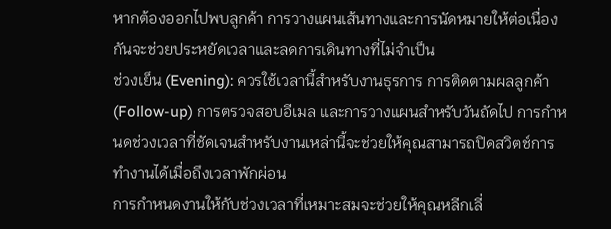หากต้องออกไปพบลูกค้า การวางแผนเส้นทางและการนัดหมายให้ต่อเนื่องกันจะช่วยประหยัดเวลาและลดการเดินทางที่ไม่จำเป็น
ช่วงเย็น (Evening): ควรใช้เวลานี้สำหรับงานธุรการ การติดตามผลลูกค้า (Follow-up) การตรวจสอบอีเมล และการวางแผนสำหรับวันถัดไป การกำหนดช่วงเวลาที่ชัดเจนสำหรับงานเหล่านี้จะช่วยให้คุณสามารถปิดสวิตช์การทำงานได้เมื่อถึงเวลาพักผ่อน
การกำหนดงานให้กับช่วงเวลาที่เหมาะสมจะช่วยให้คุณหลีกเลี่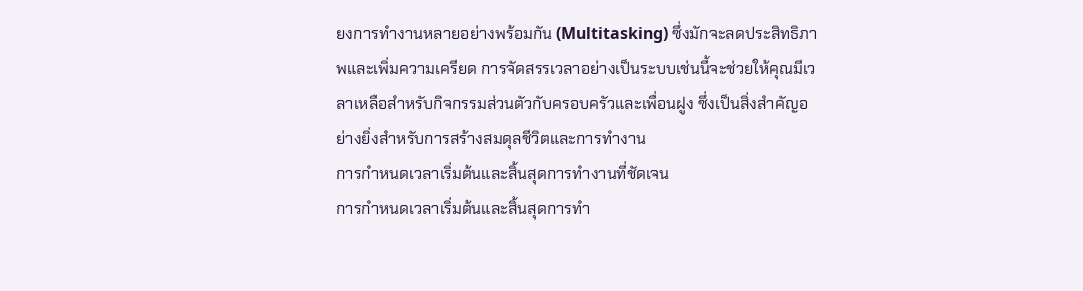ยงการทำงานหลายอย่างพร้อมกัน (Multitasking) ซึ่งมักจะลดประสิทธิภาพและเพิ่มความเครียด การจัดสรรเวลาอย่างเป็นระบบเช่นนี้จะช่วยให้คุณมีเวลาเหลือสำหรับกิจกรรมส่วนตัวกับครอบครัวและเพื่อนฝูง ซึ่งเป็นสิ่งสำคัญอย่างยิ่งสำหรับการสร้างสมดุลชีวิตและการทำงาน
การกำหนดเวลาเริ่มต้นและสิ้นสุดการทำงานที่ชัดเจน
การกำหนดเวลาเริ่มต้นและสิ้นสุดการทำ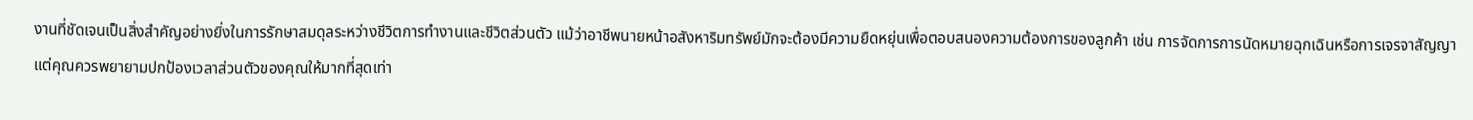งานที่ชัดเจนเป็นสิ่งสำคัญอย่างยิ่งในการรักษาสมดุลระหว่างชีวิตการทำงานและชีวิตส่วนตัว แม้ว่าอาชีพนายหน้าอสังหาริมทรัพย์มักจะต้องมีความยืดหยุ่นเพื่อตอบสนองความต้องการของลูกค้า เช่น การจัดการการนัดหมายฉุกเฉินหรือการเจรจาสัญญา แต่คุณควรพยายามปกป้องเวลาส่วนตัวของคุณให้มากที่สุดเท่า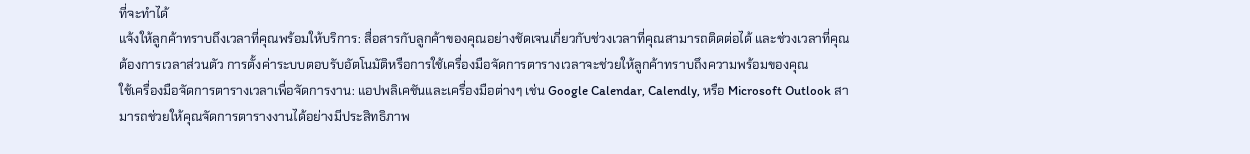ที่จะทำได้
แจ้งให้ลูกค้าทราบถึงเวลาที่คุณพร้อมให้บริการ: สื่อสารกับลูกค้าของคุณอย่างชัดเจนเกี่ยวกับช่วงเวลาที่คุณสามารถติดต่อได้ และช่วงเวลาที่คุณต้องการเวลาส่วนตัว การตั้งค่าระบบตอบรับอัตโนมัติหรือการใช้เครื่องมือจัดการตารางเวลาจะช่วยให้ลูกค้าทราบถึงความพร้อมของคุณ
ใช้เครื่องมือจัดการตารางเวลาเพื่อจัดการงาน: แอปพลิเคชันและเครื่องมือต่างๆ เช่น Google Calendar, Calendly, หรือ Microsoft Outlook สามารถช่วยให้คุณจัดการตารางงานได้อย่างมีประสิทธิภาพ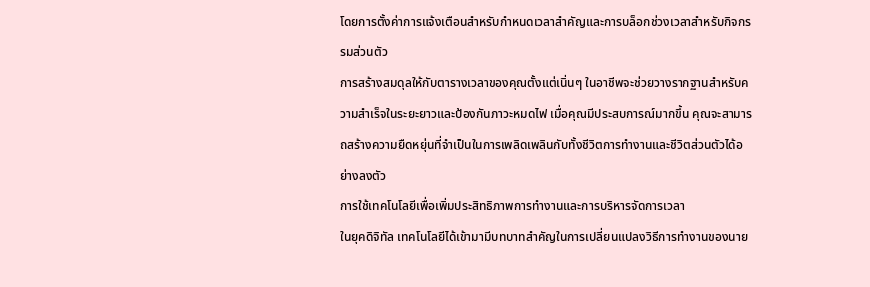โดยการตั้งค่าการแจ้งเตือนสำหรับกำหนดเวลาสำคัญและการบล็อกช่วงเวลาสำหรับกิจกรรมส่วนตัว
การสร้างสมดุลให้กับตารางเวลาของคุณตั้งแต่เนิ่นๆ ในอาชีพจะช่วยวางรากฐานสำหรับความสำเร็จในระยะยาวและป้องกันภาวะหมดไฟ เมื่อคุณมีประสบการณ์มากขึ้น คุณจะสามารถสร้างความยืดหยุ่นที่จำเป็นในการเพลิดเพลินกับทั้งชีวิตการทำงานและชีวิตส่วนตัวได้อย่างลงตัว
การใช้เทคโนโลยีเพื่อเพิ่มประสิทธิภาพการทำงานและการบริหารจัดการเวลา
ในยุคดิจิทัล เทคโนโลยีได้เข้ามามีบทบาทสำคัญในการเปลี่ยนแปลงวิธีการทำงานของนาย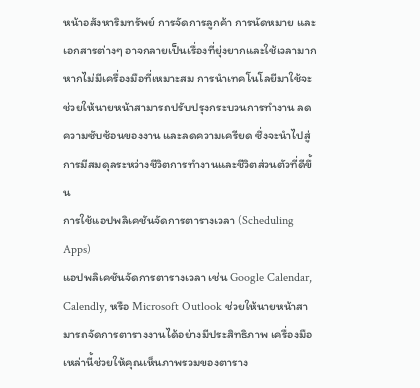หน้าอสังหาริมทรัพย์ การจัดการลูกค้า การนัดหมาย และเอกสารต่างๆ อาจกลายเป็นเรื่องที่ยุ่งยากและใช้เวลามากหากไม่มีเครื่องมือที่เหมาะสม การนำเทคโนโลยีมาใช้จะช่วยให้นายหน้าสามารถปรับปรุงกระบวนการทำงาน ลดความซับซ้อนของงาน และลดความเครียด ซึ่งจะนำไปสู่การมีสมดุลระหว่างชีวิตการทำงานและชีวิตส่วนตัวที่ดีขึ้น
การใช้แอปพลิเคชันจัดการตารางเวลา (Scheduling Apps)
แอปพลิเคชันจัดการตารางเวลา เช่น Google Calendar, Calendly, หรือ Microsoft Outlook ช่วยให้นายหน้าสามารถจัดการตารางงานได้อย่างมีประสิทธิภาพ เครื่องมือเหล่านี้ช่วยให้คุณเห็นภาพรวมของตาราง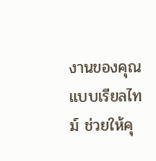งานของคุณแบบเรียลไทม์ ช่วยให้คุ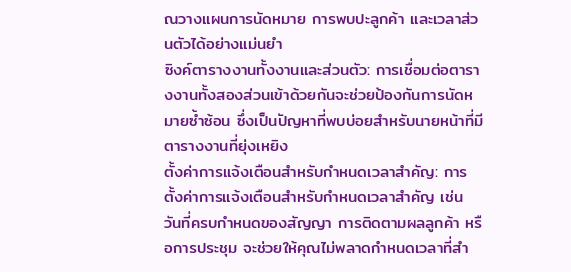ณวางแผนการนัดหมาย การพบปะลูกค้า และเวลาส่วนตัวได้อย่างแม่นยำ
ซิงค์ตารางงานทั้งงานและส่วนตัว: การเชื่อมต่อตารางงานทั้งสองส่วนเข้าด้วยกันจะช่วยป้องกันการนัดหมายซ้ำซ้อน ซึ่งเป็นปัญหาที่พบบ่อยสำหรับนายหน้าที่มีตารางงานที่ยุ่งเหยิง
ตั้งค่าการแจ้งเตือนสำหรับกำหนดเวลาสำคัญ: การตั้งค่าการแจ้งเตือนสำหรับกำหนดเวลาสำคัญ เช่น วันที่ครบกำหนดของสัญญา การติดตามผลลูกค้า หรือการประชุม จะช่วยให้คุณไม่พลาดกำหนดเวลาที่สำ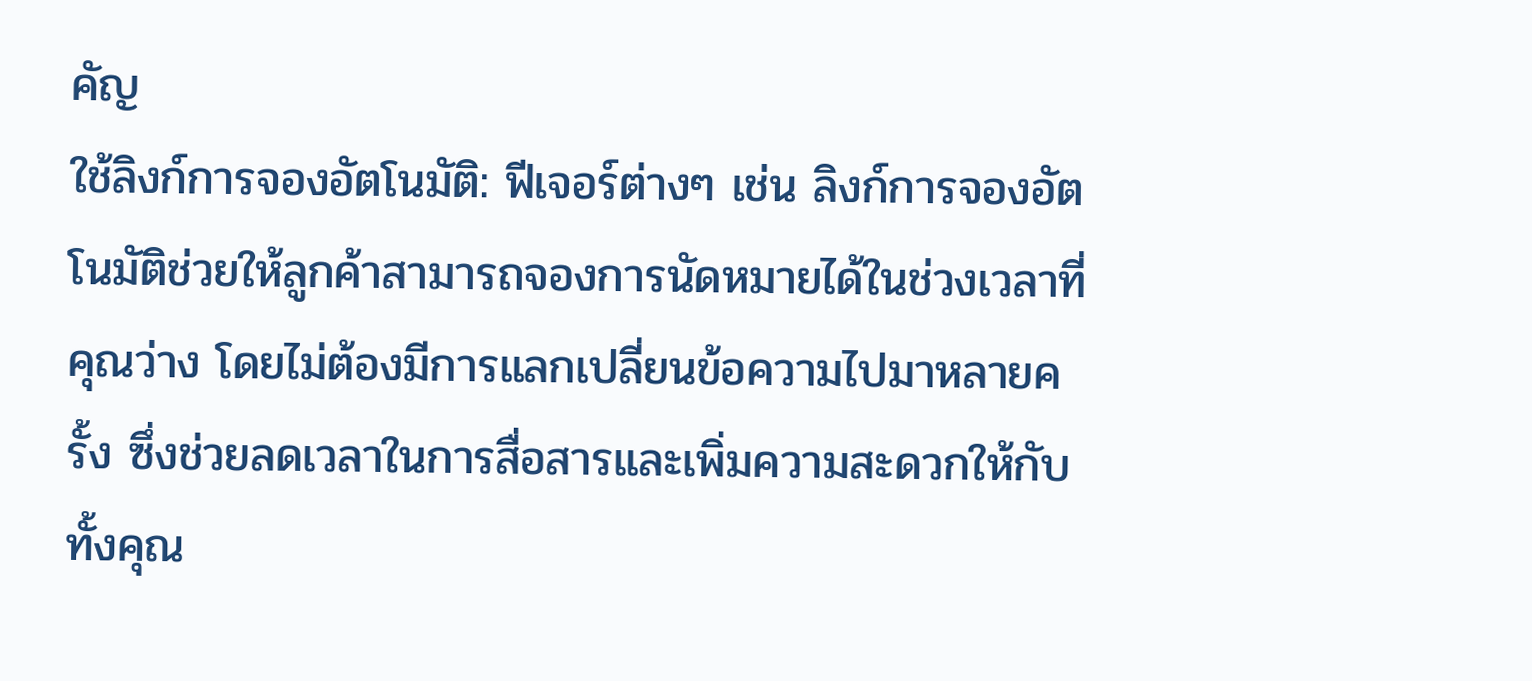คัญ
ใช้ลิงก์การจองอัตโนมัติ: ฟีเจอร์ต่างๆ เช่น ลิงก์การจองอัตโนมัติช่วยให้ลูกค้าสามารถจองการนัดหมายได้ในช่วงเวลาที่คุณว่าง โดยไม่ต้องมีการแลกเปลี่ยนข้อความไปมาหลายครั้ง ซึ่งช่วยลดเวลาในการสื่อสารและเพิ่มความสะดวกให้กับทั้งคุณ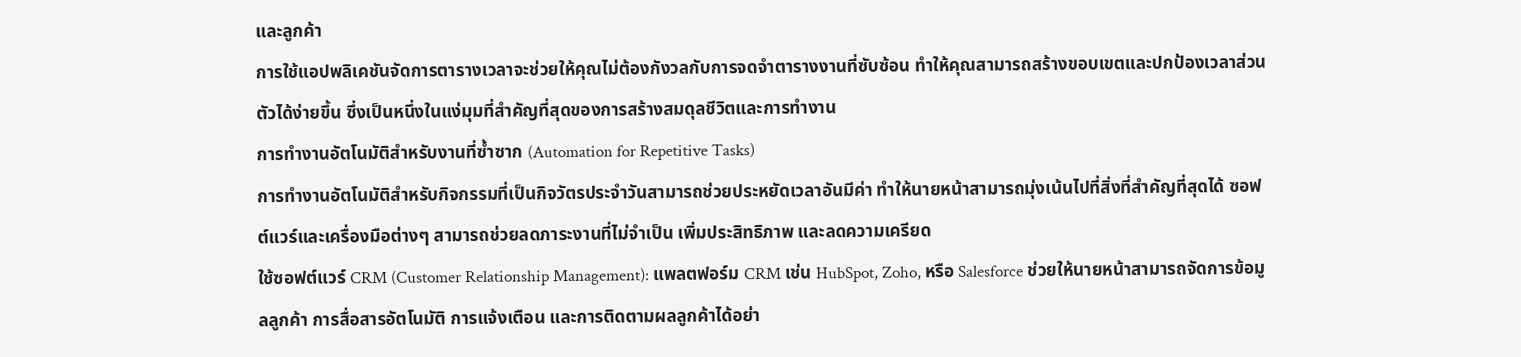และลูกค้า
การใช้แอปพลิเคชันจัดการตารางเวลาจะช่วยให้คุณไม่ต้องกังวลกับการจดจำตารางงานที่ซับซ้อน ทำให้คุณสามารถสร้างขอบเขตและปกป้องเวลาส่วนตัวได้ง่ายขึ้น ซึ่งเป็นหนึ่งในแง่มุมที่สำคัญที่สุดของการสร้างสมดุลชีวิตและการทำงาน
การทำงานอัตโนมัติสำหรับงานที่ซ้ำซาก (Automation for Repetitive Tasks)
การทำงานอัตโนมัติสำหรับกิจกรรมที่เป็นกิจวัตรประจำวันสามารถช่วยประหยัดเวลาอันมีค่า ทำให้นายหน้าสามารถมุ่งเน้นไปที่สิ่งที่สำคัญที่สุดได้ ซอฟต์แวร์และเครื่องมือต่างๆ สามารถช่วยลดภาระงานที่ไม่จำเป็น เพิ่มประสิทธิภาพ และลดความเครียด
ใช้ซอฟต์แวร์ CRM (Customer Relationship Management): แพลตฟอร์ม CRM เช่น HubSpot, Zoho, หรือ Salesforce ช่วยให้นายหน้าสามารถจัดการข้อมูลลูกค้า การสื่อสารอัตโนมัติ การแจ้งเตือน และการติดตามผลลูกค้าได้อย่า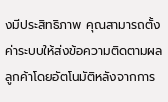งมีประสิทธิภาพ คุณสามารถตั้งค่าระบบให้ส่งข้อความติดตามผลลูกค้าโดยอัตโนมัติหลังจากการ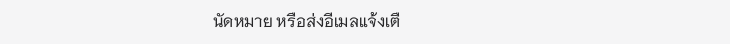นัดหมาย หรือส่งอีเมลแจ้งเตื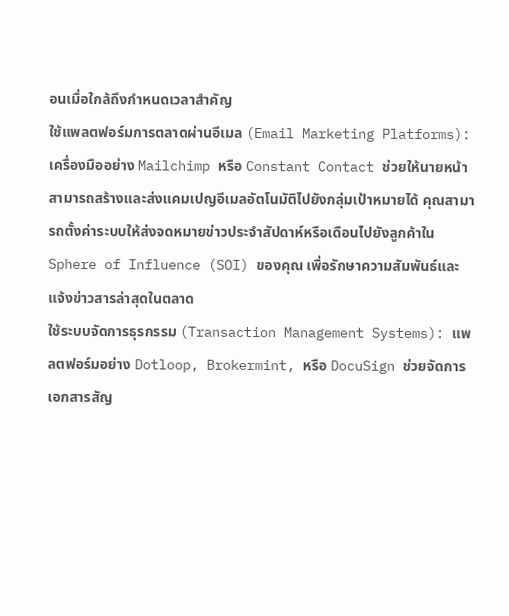อนเมื่อใกล้ถึงกำหนดเวลาสำคัญ
ใช้แพลตฟอร์มการตลาดผ่านอีเมล (Email Marketing Platforms): เครื่องมืออย่าง Mailchimp หรือ Constant Contact ช่วยให้นายหน้าสามารถสร้างและส่งแคมเปญอีเมลอัตโนมัติไปยังกลุ่มเป้าหมายได้ คุณสามารถตั้งค่าระบบให้ส่งจดหมายข่าวประจำสัปดาห์หรือเดือนไปยังลูกค้าใน Sphere of Influence (SOI) ของคุณ เพื่อรักษาความสัมพันธ์และแจ้งข่าวสารล่าสุดในตลาด
ใช้ระบบจัดการธุรกรรม (Transaction Management Systems): แพลตฟอร์มอย่าง Dotloop, Brokermint, หรือ DocuSign ช่วยจัดการเอกสารสัญ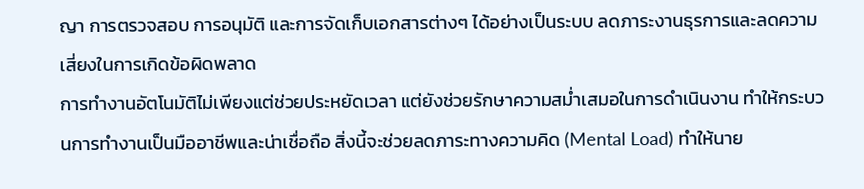ญา การตรวจสอบ การอนุมัติ และการจัดเก็บเอกสารต่างๆ ได้อย่างเป็นระบบ ลดภาระงานธุรการและลดความเสี่ยงในการเกิดข้อผิดพลาด
การทำงานอัตโนมัติไม่เพียงแต่ช่วยประหยัดเวลา แต่ยังช่วยรักษาความสม่ำเสมอในการดำเนินงาน ทำให้กระบวนการทำงานเป็นมืออาชีพและน่าเชื่อถือ สิ่งนี้จะช่วยลดภาระทางความคิด (Mental Load) ทำให้นาย